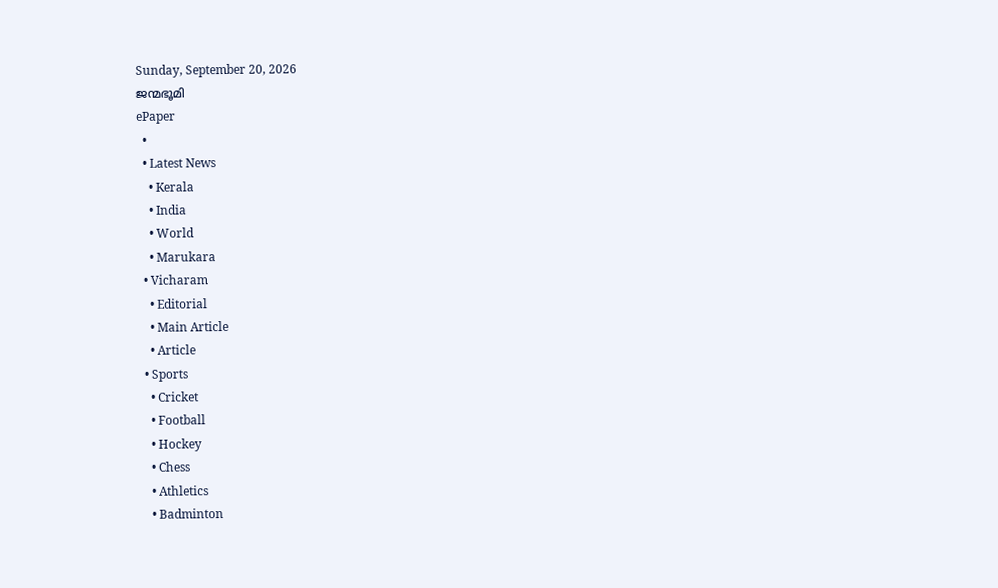Sunday, September 20, 2026
ജന്മഭൂമി
ePaper
  •
  • Latest News
    • Kerala
    • India
    • World
    • Marukara
  • Vicharam
    • Editorial
    • Main Article
    • Article
  • Sports
    • Cricket
    • Football
    • Hockey
    • Chess
    • Athletics
    • Badminton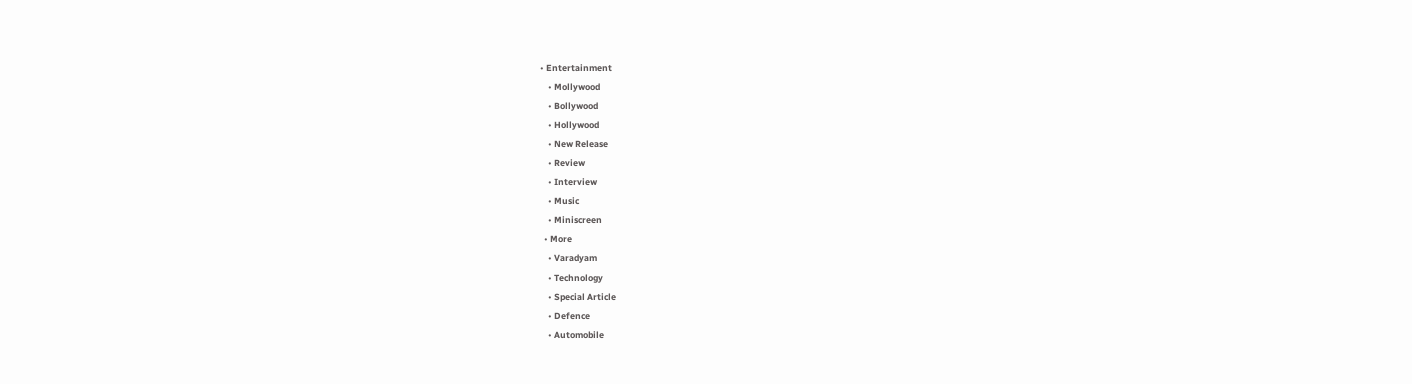• Entertainment
    • Mollywood
    • Bollywood
    • Hollywood
    • New Release
    • Review
    • Interview
    • Music
    • Miniscreen
  • More
    • Varadyam
    • Technology
    • Special Article
    • Defence
    • Automobile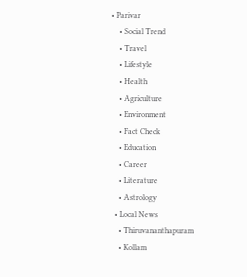• Parivar
    • Social Trend
    • Travel
    • Lifestyle
    • Health
    • Agriculture
    • Environment
    • Fact Check
    • Education
    • Career
    • Literature
    • Astrology
  • Local News
    • Thiruvananthapuram
    • Kollam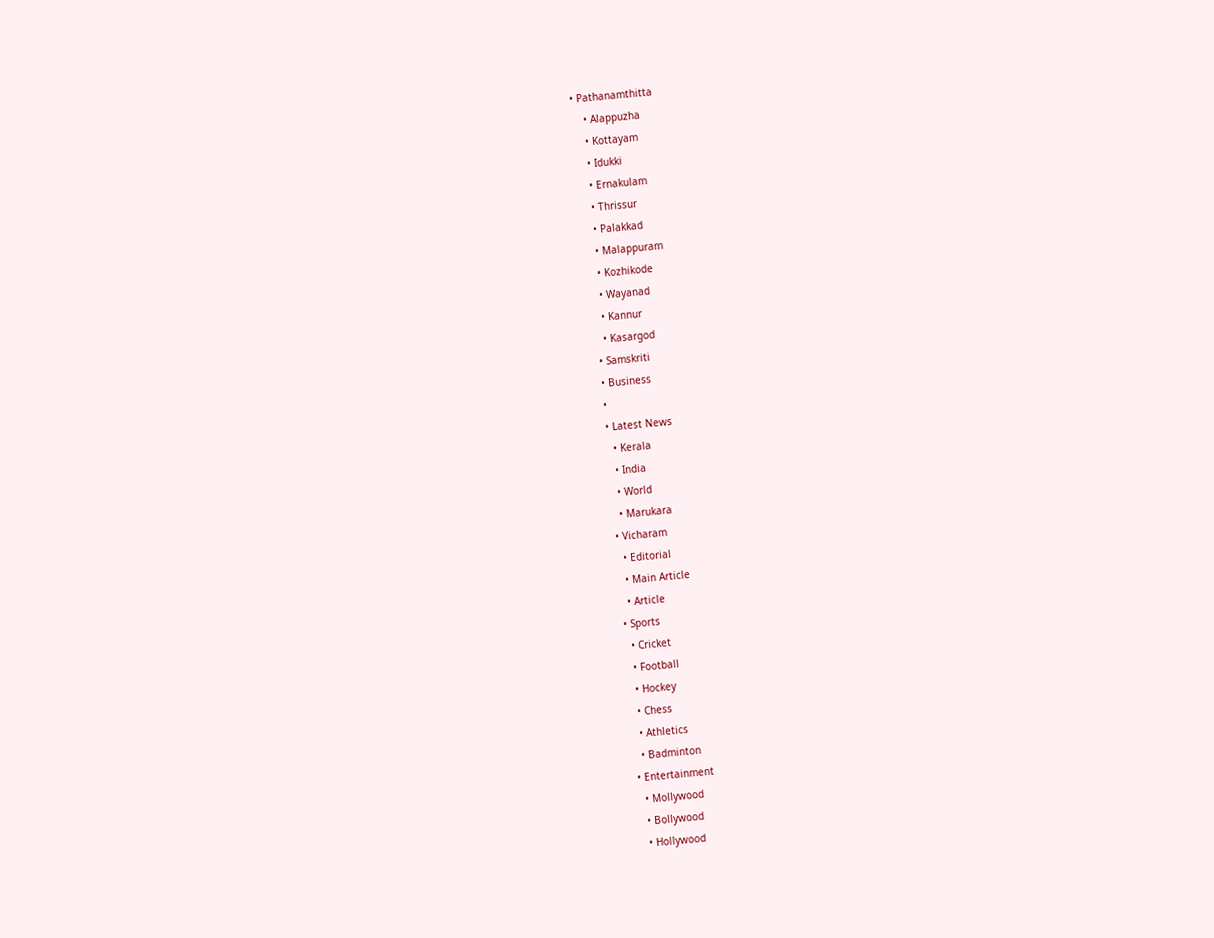• Pathanamthitta
    • Alappuzha
    • Kottayam
    • Idukki
    • Ernakulam
    • Thrissur
    • Palakkad
    • Malappuram
    • Kozhikode
    • Wayanad
    • Kannur
    • Kasargod
  • Samskriti
  • Business
  •
  • Latest News
    • Kerala
    • India
    • World
    • Marukara
  • Vicharam
    • Editorial
    • Main Article
    • Article
  • Sports
    • Cricket
    • Football
    • Hockey
    • Chess
    • Athletics
    • Badminton
  • Entertainment
    • Mollywood
    • Bollywood
    • Hollywood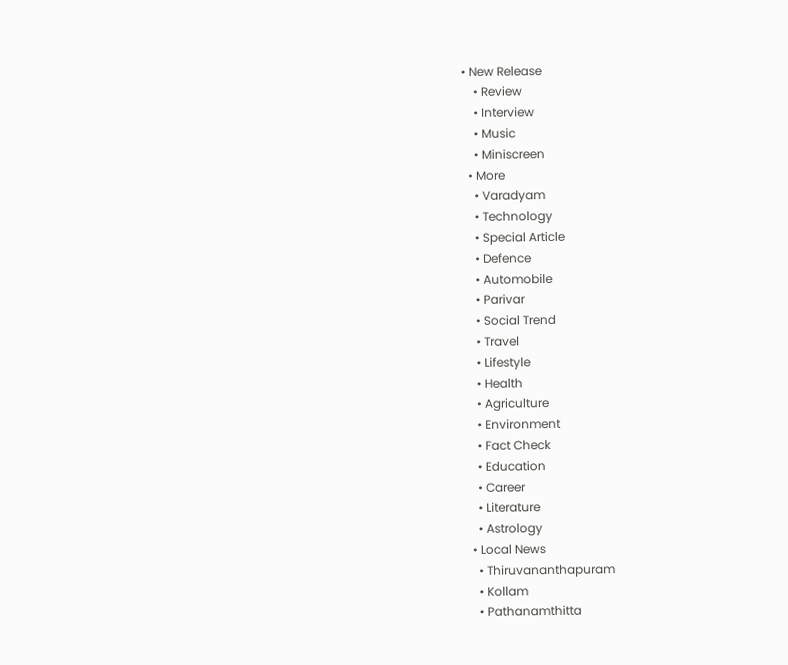• New Release
    • Review
    • Interview
    • Music
    • Miniscreen
  • More
    • Varadyam
    • Technology
    • Special Article
    • Defence
    • Automobile
    • Parivar
    • Social Trend
    • Travel
    • Lifestyle
    • Health
    • Agriculture
    • Environment
    • Fact Check
    • Education
    • Career
    • Literature
    • Astrology
  • Local News
    • Thiruvananthapuram
    • Kollam
    • Pathanamthitta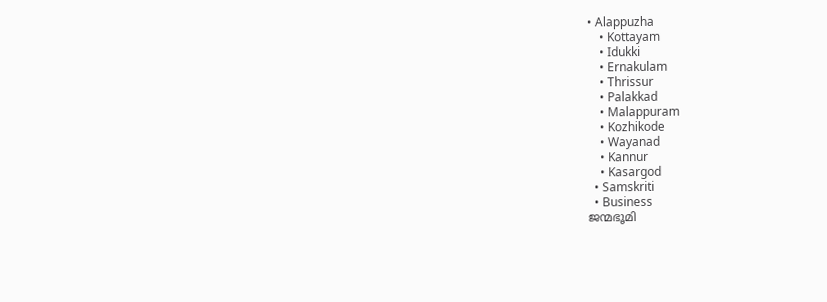• Alappuzha
    • Kottayam
    • Idukki
    • Ernakulam
    • Thrissur
    • Palakkad
    • Malappuram
    • Kozhikode
    • Wayanad
    • Kannur
    • Kasargod
  • Samskriti
  • Business
ജന്മഭൂമി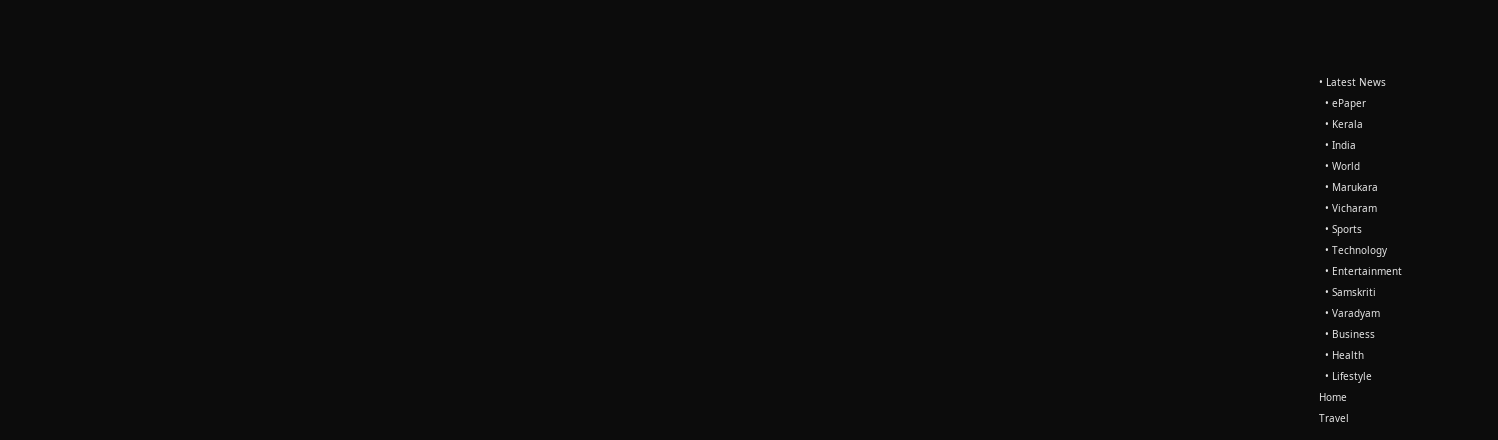• Latest News
  • ePaper
  • Kerala
  • India
  • World
  • Marukara
  • Vicharam
  • Sports
  • Technology
  • Entertainment
  • Samskriti
  • Varadyam
  • Business
  • Health
  • Lifestyle
Home
Travel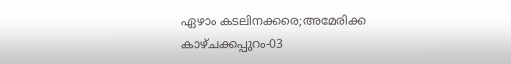ഏഴാം കടലിനക്കരെ;അമേരിക്ക കാഴ്ചക്കപ്പുറം-03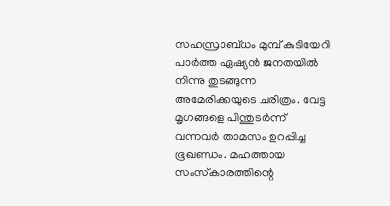സഹസ്രാബ്ധം മുമ്പ് കുടിയേറി പാര്‍ത്ത ഏഷ്യന്‍ ജനതയില്‍ നിന്നു തുടങ്ങുന്ന അമേരിക്കയുടെ ചരിത്രം. വേട്ട മൃഗങ്ങളെ പിന്തുടര്‍ന്ന് വന്നവര്‍ താമസം ഉറപ്പിച്ച ഭൂഖണ്ഡം. മഹത്തായ സംസ്‌കാരത്തിന്റെ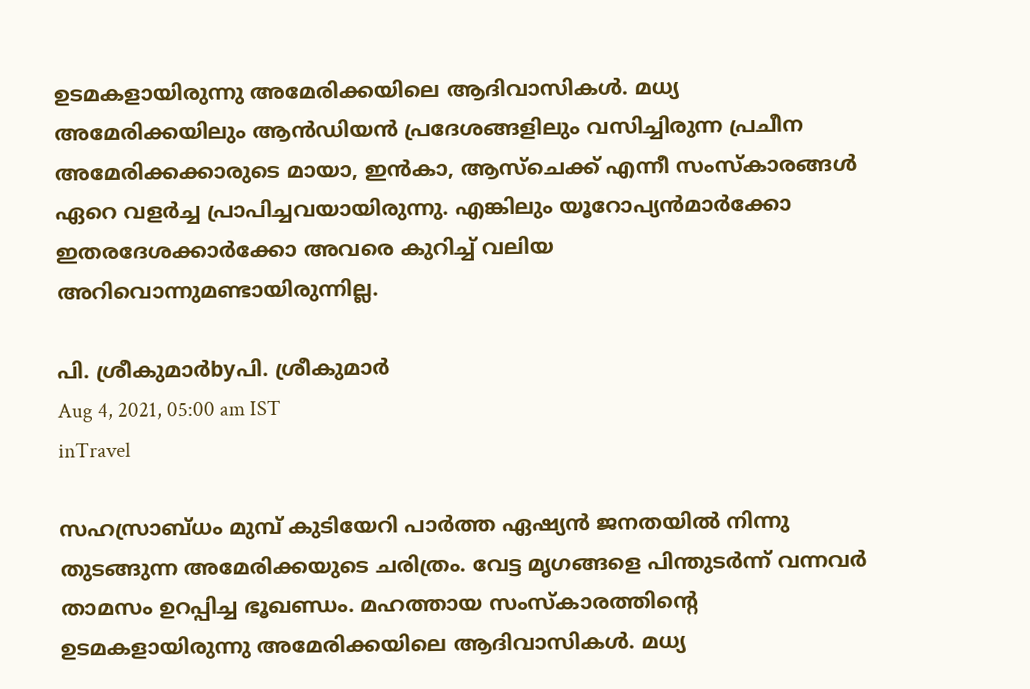ഉടമകളായിരുന്നു അമേരിക്കയിലെ ആദിവാസികള്‍. മധ്യ അമേരിക്കയിലും ആന്‍ഡിയന്‍ പ്രദേശങ്ങളിലും വസിച്ചിരുന്ന പ്രചീന അമേരിക്കക്കാരുടെ മായാ, ഇന്‍കാ, ആസ്‌ചെക്ക് എന്നീ സംസ്‌കാരങ്ങള്‍ ഏറെ വളര്‍ച്ച പ്രാപിച്ചവയായിരുന്നു. എങ്കിലും യൂറോപ്യന്‍മാര്‍ക്കോ ഇതരദേശക്കാര്‍ക്കോ അവരെ കുറിച്ച് വലിയ അറിവൊന്നുമണ്ടായിരുന്നില്ല.

പി. ശ്രീകുമാര്‍byപി. ശ്രീകുമാര്‍
Aug 4, 2021, 05:00 am IST
inTravel

സഹസ്രാബ്ധം മുമ്പ് കുടിയേറി പാര്‍ത്ത ഏഷ്യന്‍ ജനതയില്‍ നിന്നു തുടങ്ങുന്ന അമേരിക്കയുടെ ചരിത്രം. വേട്ട മൃഗങ്ങളെ പിന്തുടര്‍ന്ന് വന്നവര്‍ താമസം ഉറപ്പിച്ച ഭൂഖണ്ഡം. മഹത്തായ സംസ്‌കാരത്തിന്റെ ഉടമകളായിരുന്നു അമേരിക്കയിലെ ആദിവാസികള്‍. മധ്യ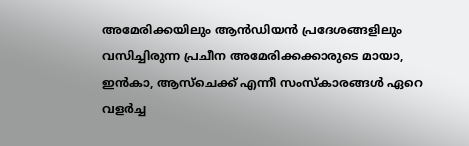അമേരിക്കയിലും ആന്‍ഡിയന്‍ പ്രദേശങ്ങളിലും വസിച്ചിരുന്ന പ്രചീന അമേരിക്കക്കാരുടെ മായാ, ഇന്‍കാ, ആസ്‌ചെക്ക് എന്നീ സംസ്‌കാരങ്ങള്‍ ഏറെ വളര്‍ച്ച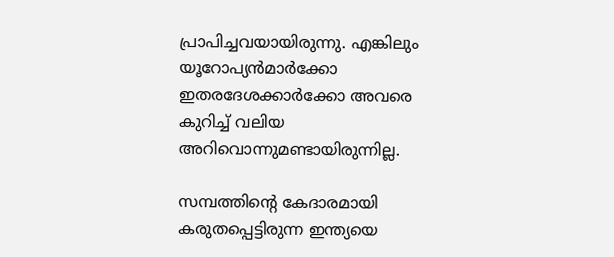പ്രാപിച്ചവയായിരുന്നു. എങ്കിലും യൂറോപ്യന്‍മാര്‍ക്കോ ഇതരദേശക്കാര്‍ക്കോ അവരെ കുറിച്ച് വലിയ അറിവൊന്നുമണ്ടായിരുന്നില്ല.

സമ്പത്തിന്റെ കേദാരമായി കരുതപ്പെട്ടിരുന്ന ഇന്ത്യയെ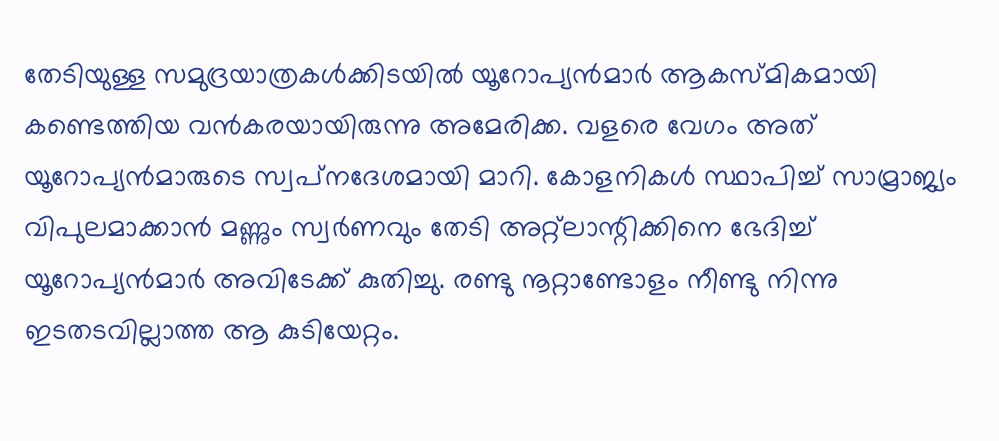തേടിയുള്ള സമുദ്രയാത്രകള്‍ക്കിടയില്‍ യൂറോപ്യന്‍മാര്‍ ആകസ്മികമായി കണ്ടെത്തിയ വന്‍കരയായിരുന്നു അമേരിക്ക. വളരെ വേഗം അത് യൂറോപ്യന്‍മാരുടെ സ്വപ്‌നദേശമായി മാറി. കോളനികള്‍ സ്ഥാപിച്ച് സാമ്രാജ്യം വിപുലമാക്കാന്‍ മണ്ണും സ്വര്‍ണവും തേടി അറ്റ്‌ലാന്റിക്കിനെ ഭേദിച്ച് യൂറോപ്യന്‍മാര്‍ അവിടേക്ക് കുതിച്ചു. രണ്ടു നൂറ്റാണ്ടോളം നീണ്ടു നിന്നു ഇടതടവില്ലാത്ത ആ കുടിയേറ്റം.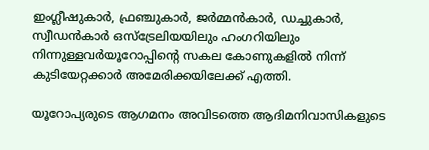ഇംഗ്ലീഷുകാര്‍, ഫ്രഞ്ചുകാര്‍, ജര്‍മ്മന്‍കാര്‍, ഡച്ചുകാര്‍, സ്വീഡന്‍കാര്‍ ഒസ്‌ട്രേലിയയിലും ഹംഗറിയിലും നിന്നുള്ളവര്‍യൂറോപ്പിന്റെ സകല കോണുകളില്‍ നിന്ന് കുടിയേറ്റക്കാര്‍ അമേരിക്കയിലേക്ക് എത്തി.

യൂറോപ്യരുടെ ആഗമനം അവിടത്തെ ആദിമനിവാസികളുടെ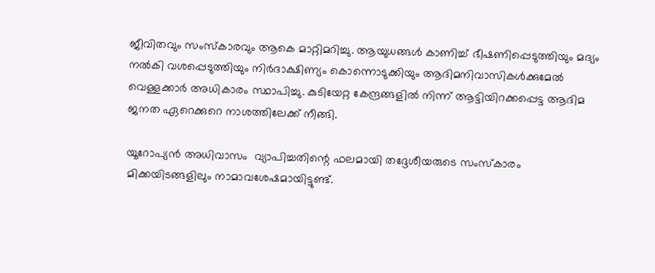ജീവിതവും സംസ്‌കാരവും ആകെ മാറ്റിമറിച്ചു. ആയുധങ്ങള്‍ കാണിച്ച് ഭീഷണിപ്പെടുത്തിയും മദ്യം നല്‍കി വശപ്പെടുത്തിയും നിര്‍ദാക്ഷിണ്യം കൊന്നൊടുക്കിയും ആദിമനിവാസികള്‍ക്കുമേല്‍ വെള്ളക്കാര്‍ അധികാരം സ്ഥാപിച്ചു. കുടിയേറ്റ കേന്ദ്രങ്ങളില്‍ നിന്ന് ആട്ടിയിറക്കപ്പെട്ട ആദിമ ജനത ഏറെക്കുറെ നാശത്തിലേക്ക് നീങ്ങി.

യൂറോപ്യന്‍ അധിവാസം  വ്യാപിച്ചതിന്റെ ഫലമായി തദ്ദേശീയരുടെ സംസ്‌കാരം മിക്കയിടങ്ങളിലും നാമാവശേഷമായിട്ടുണ്ട്.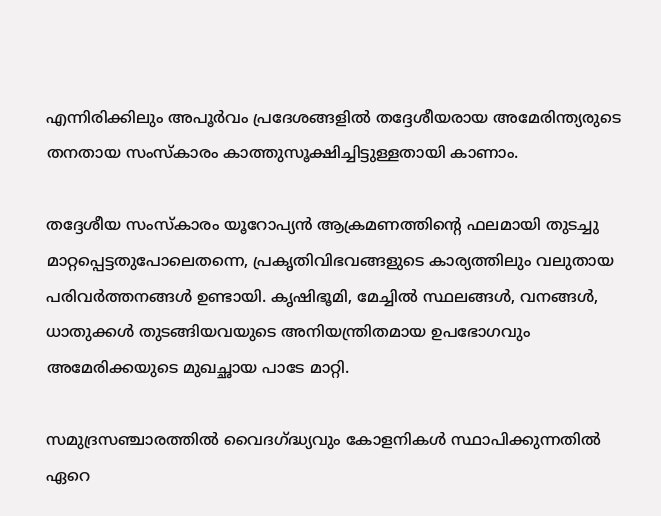എന്നിരിക്കിലും അപൂര്‍വം പ്രദേശങ്ങളില്‍ തദ്ദേശീയരായ അമേരിന്ത്യരുടെ തനതായ സംസ്‌കാരം കാത്തുസൂക്ഷിച്ചിട്ടുള്ളതായി കാണാം.

തദ്ദേശീയ സംസ്‌കാരം യൂറോപ്യന്‍ ആക്രമണത്തിന്റെ ഫലമായി തുടച്ചു മാറ്റപ്പെട്ടതുപോലെതന്നെ, പ്രകൃതിവിഭവങ്ങളുടെ കാര്യത്തിലും വലുതായ പരിവര്‍ത്തനങ്ങള്‍ ഉണ്ടായി. കൃഷിഭൂമി, മേച്ചില്‍ സ്ഥലങ്ങള്‍, വനങ്ങള്‍, ധാതുക്കള്‍ തുടങ്ങിയവയുടെ അനിയന്ത്രിതമായ ഉപഭോഗവും അമേരിക്കയുടെ മുഖച്ഛായ പാടേ മാറ്റി.

സമുദ്രസഞ്ചാരത്തില്‍ വൈദഗ്‌ദ്ധ്യവും കോളനികള്‍ സ്ഥാപിക്കുന്നതില്‍ ഏറെ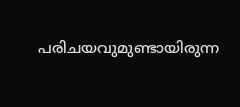പരിചയവുമുണ്ടായിരുന്ന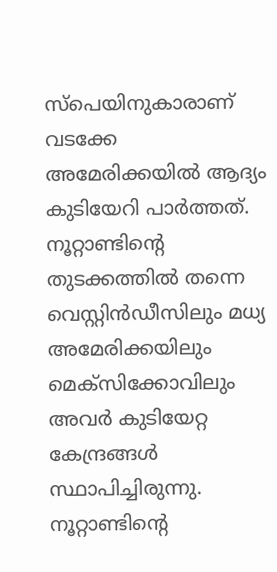സ്‌പെയിനുകാരാണ് വടക്കേ അമേരിക്കയില്‍ ആദ്യം കുടിയേറി പാര്‍ത്തത്. നൂറ്റാണ്ടിന്റെ തുടക്കത്തില്‍ തന്നെ വെസ്റ്റിന്‍ഡീസിലും മധ്യ അമേരിക്കയിലും മെക്‌സിക്കോവിലും അവര്‍ കുടിയേറ്റ കേന്ദ്രങ്ങള്‍ സ്ഥാപിച്ചിരുന്നു. നൂറ്റാണ്ടിന്റെ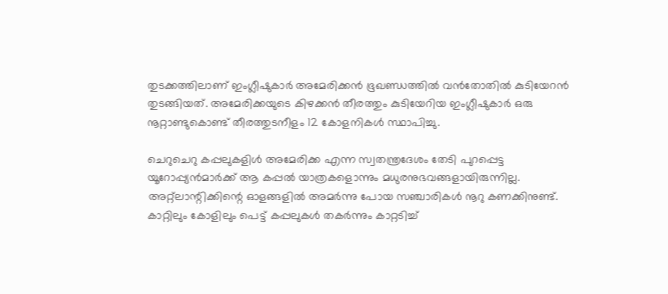തുടക്കത്തിലാണ് ഇംഗ്ലീഷുകാര്‍ അമേരിക്കന്‍ ഭൂഖണ്ഡത്തില്‍ വന്‍തോതില്‍ കുടിയേറന്‍ തുടങ്ങിയത്. അമേരിക്കയുടെ കിഴക്കന്‍ തീരത്തും കുടിയേറിയ ഇംഗ്ലീഷുകാര്‍ ഒരു നൂറ്റാണ്ടുകൊണ്ട് തീരത്തുടനീളം 12 കോളനികള്‍ സ്ഥാപിച്ചു.

ചെറുചെറു കപ്പലുകളിള്‍ അമേരിക്ക എന്ന സ്വതന്ത്രദേശം തേടി പുറപ്പെട്ട യൂറോപ്പ്യന്‍മാര്‍ക്ക് ആ കപ്പല്‍ യാത്രകളൊന്നും മധുരനുഭവങ്ങളായിരുന്നില്ല. അറ്റ്‌ലാന്റിക്കിന്റെ ഓളങ്ങളില്‍ അമര്‍ന്നു പോയ സഞ്ചാരികള്‍ നൂറു കണക്കിനുണ്ട്. കാറ്റിലും കോളിലും പെട്ട് കപ്പലുകള്‍ തകര്‍ന്നും കാറ്റടിച്ച്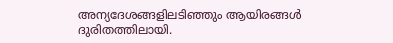അന്യദേശങ്ങളിലടിഞ്ഞും ആയിരങ്ങള്‍ ദുരിതത്തിലായി.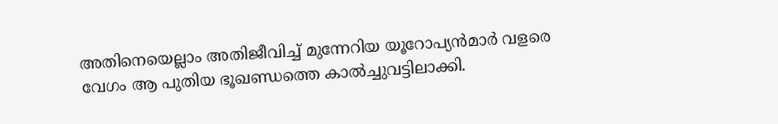അതിനെയെല്ലാം അതിജീവിച്ച് മുന്നേറിയ യൂറോപ്യന്‍മാര്‍ വളരെ വേഗം ആ പുതിയ ഭൂഖണ്ഡത്തെ കാല്‍ച്ചുവട്ടിലാക്കി.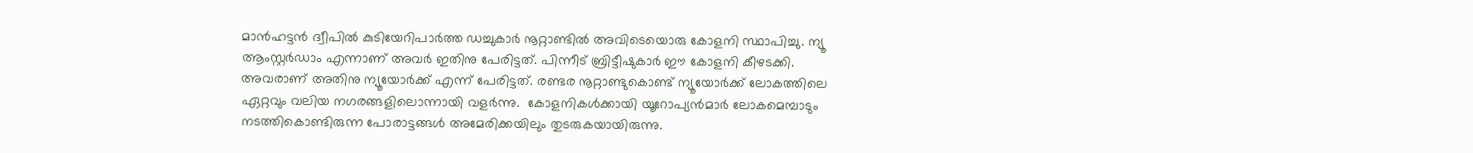മാന്‍ഹട്ടന്‍ ദ്വീപില്‍ കുടിയേറിപാര്‍ത്ത ഡച്ചുകാര്‍ നൂറ്റാണ്ടില്‍ അവിടെയൊരു കോളനി സ്ഥാപിച്ചു. ന്യൂ ആംസ്റ്റര്‍ഡാം എന്നാണ് അവര്‍ ഇതിനു പേരിട്ടത്. പിന്നീട് ബ്രിട്ടീഷുകാര്‍ ഈ കോളനി കീഴടക്കി. അവരാണ് അതിനു ന്യൂയോര്‍ക്ക് എന്ന് പേരിട്ടത്. രണ്ടര നൂറ്റാണ്ടുകൊണ്ട് ന്യൂയോര്‍ക്ക് ലോകത്തിലെ ഏറ്റവും വലിയ നഗരങ്ങളിലൊന്നായി വളര്‍ന്നു.  കോളനികള്‍ക്കായി യൂറോപ്യന്‍മാര്‍ ലോകമെമ്പാടും നടത്തികൊണ്ടിരുന്ന പോരാട്ടങ്ങള്‍ അമേരിക്കയിലും തുടരുകയായിരുന്നു.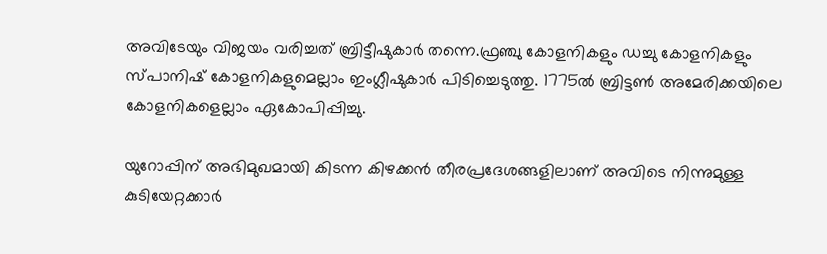അവിടേയും വിജയം വരിച്ചത് ബ്രിട്ടീഷുകാര്‍ തന്നെ.ഫ്രഞ്ചു കോളനികളും ഡച്ചു കോളനികളും സ്പാനിഷ് കോളനികളുമെല്ലാം ഇംഗ്ലീഷുകാര്‍ പിടിച്ചെടുത്തു. 1775ല്‍ ബ്രിട്ടണ്‍ അമേരിക്കയിലെ കോളനികളെല്ലാം ഏകോപിപ്പിച്ചു.

യുറോപ്പിന് അഭിമുഖമായി കിടന്ന കിഴക്കന്‍ തീരപ്രദേശങ്ങളിലാണ് അവിടെ നിന്നുമുള്ള കുടിയേറ്റക്കാര്‍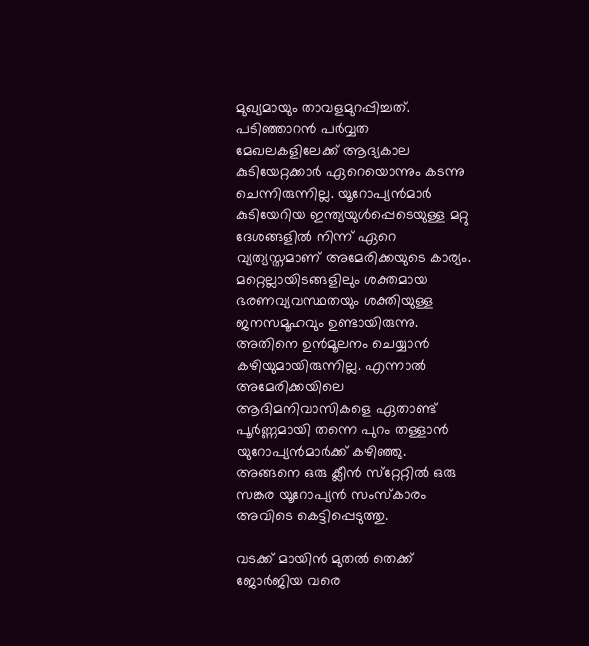മുഖ്യമായും താവളമുറപ്പിച്ചത്. പടിഞ്ഞാറന്‍ പര്‍വ്വത മേഖലകളിലേക്ക് ആദ്യകാല കുടിയേറ്റക്കാര്‍ ഏറെയൊന്നും കടന്നു ചെന്നിരുന്നില്ല. യൂറോപ്യന്‍മാര്‍ കുടിയേറിയ ഇന്ത്യയുള്‍പ്പെടെയുള്ള മറ്റു ദേശങ്ങളില്‍ നിന്ന് ഏറെ വ്യത്യസ്തമാണ് അമേരിക്കയുടെ കാര്യം. മറ്റെല്ലായിടങ്ങളിലും ശക്തമായ ഭരണവ്യവസ്ഥതയും ശക്തിയുള്ള ജനസമൂഹവും ഉണ്ടായിരുന്നു. അതിനെ ഉന്‍മൂലനം ചെയ്യാന്‍ കഴിയുമായിരുന്നില്ല. എന്നാല്‍ അമേരിക്കയിലെ ആദിമനിവാസികളെ ഏതാണ്ട് പൂര്‍ണ്ണമായി തന്നെ പുറം തള്ളാന്‍ യുറോപ്യന്‍മാര്‍ക്ക് കഴിഞ്ഞു. അങ്ങനെ ഒരു ക്ലീന്‍ സ്‌റ്റേറ്റില്‍ ഒരു സങ്കര യൂറോപ്യന്‍ സംസ്‌കാരം അവിടെ കെട്ടിപ്പെടുത്തു.

വടക്ക് മായിന്‍ മുതല്‍ തെക്ക് ജോര്‍ജിയ വരെ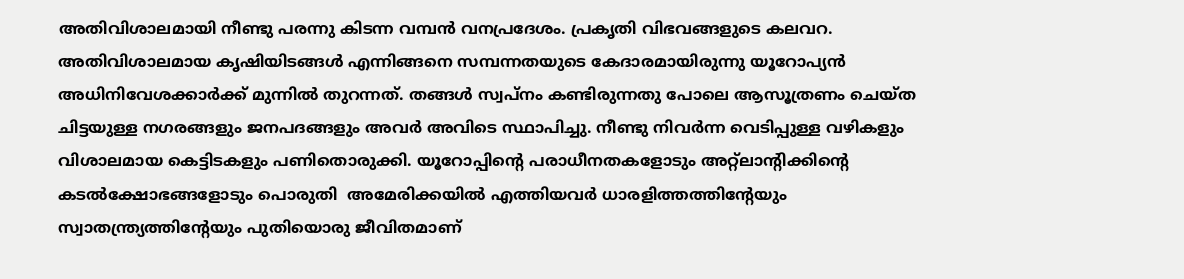അതിവിശാലമായി നീണ്ടു പരന്നു കിടന്ന വമ്പന്‍ വനപ്രദേശം. പ്രകൃതി വിഭവങ്ങളുടെ കലവറ. അതിവിശാലമായ കൃഷിയിടങ്ങള്‍ എന്നിങ്ങനെ സമ്പന്നതയുടെ കേദാരമായിരുന്നു യൂറോപ്യന്‍ അധിനിവേശക്കാര്‍ക്ക് മുന്നില്‍ തുറന്നത്. തങ്ങള്‍ സ്വപ്‌നം കണ്ടിരുന്നതു പോലെ ആസൂത്രണം ചെയ്ത ചിട്ടയുള്ള നഗരങ്ങളും ജനപദങ്ങളും അവര്‍ അവിടെ സ്ഥാപിച്ചു. നീണ്ടു നിവര്‍ന്ന വെടിപ്പുള്ള വഴികളും വിശാലമായ കെട്ടിടകളും പണിതൊരുക്കി. യൂറോപ്പിന്റെ പരാധീനതകളോടും അറ്റ്‌ലാന്റിക്കിന്റെ കടല്‍ക്ഷോഭങ്ങളോടും പൊരുതി  അമേരിക്കയില്‍ എത്തിയവര്‍ ധാരളിത്തത്തിന്റേയും സ്വാതന്ത്ര്യത്തിന്റേയും പുതിയൊരു ജീവിതമാണ്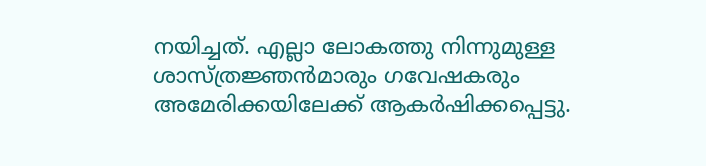നയിച്ചത്. എല്ലാ ലോകത്തു നിന്നുമുള്ള ശാസ്ത്രജ്ഞന്‍മാരും ഗവേഷകരും അമേരിക്കയിലേക്ക് ആകര്‍ഷിക്കപ്പെട്ടു.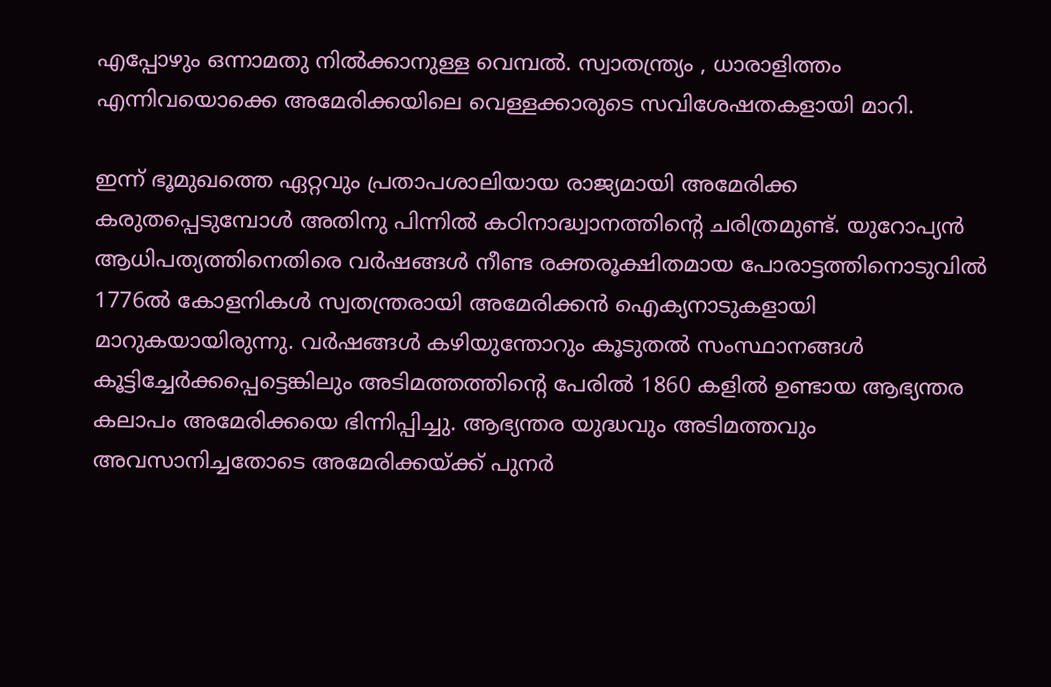എപ്പോഴും ഒന്നാമതു നില്‍ക്കാനുള്ള വെമ്പല്‍. സ്വാതന്ത്ര്യം , ധാരാളിത്തം എന്നിവയൊക്കെ അമേരിക്കയിലെ വെള്ളക്കാരുടെ സവിശേഷതകളായി മാറി.

ഇന്ന് ഭൂമുഖത്തെ ഏറ്റവും പ്രതാപശാലിയായ രാജ്യമായി അമേരിക്ക കരുതപ്പെടുമ്പോള്‍ അതിനു പിന്നില്‍ കഠിനാദ്ധ്വാനത്തിന്റെ ചരിത്രമുണ്ട്. യുറോപ്യന്‍ ആധിപത്യത്തിനെതിരെ വര്‍ഷങ്ങള്‍ നീണ്ട രക്തരൂക്ഷിതമായ പോരാട്ടത്തിനൊടുവില്‍ 1776ല്‍ കോളനികള്‍ സ്വതന്ത്രരായി അമേരിക്കന്‍ ഐക്യനാടുകളായി മാറുകയായിരുന്നു. വര്‍ഷങ്ങള്‍ കഴിയുന്തോറും കൂടുതല്‍ സംസ്ഥാനങ്ങള്‍ കൂട്ടിച്ചേര്‍ക്കപ്പെട്ടെങ്കിലും അടിമത്തത്തിന്റെ പേരില്‍ 1860 കളില്‍ ഉണ്ടായ ആഭ്യന്തര കലാപം അമേരിക്കയെ ഭിന്നിപ്പിച്ചു. ആഭ്യന്തര യുദ്ധവും അടിമത്തവും അവസാനിച്ചതോടെ അമേരിക്കയ്‌ക്ക് പുനര്‍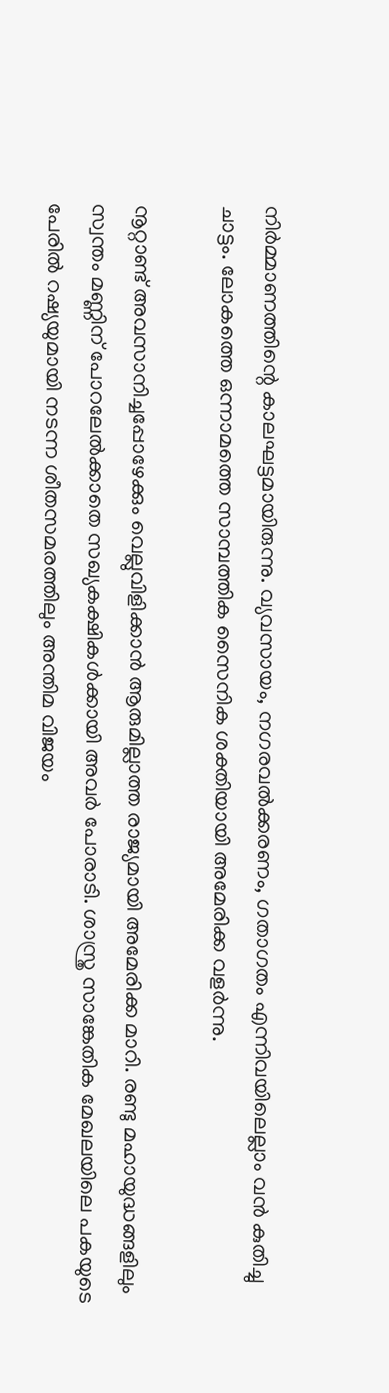നിര്‍മ്മാണത്തിന്റെ കാലഘട്ടമായിരുന്നു. വ്യവസായം, നഗരവല്‍ക്കരണം, ഗതാഗതം എന്നിവയിലെല്ലാം വന്‍ കുതിച്ചു ചാട്ടം. ലോകത്തെ ഒന്നാമത്തെ സാമ്പത്തിക സൈനിക ശക്തിയായി അമേരിക്ക വളര്‍ന്നു.

നൂറ്റാണ്ട് അവസാനിച്ചപ്പോഴേക്കും വെല്ലുവിളിക്കാന്‍ ആരുമില്ലാത്ത രാജ്യമായി അമേരിക്ക മാറി. രണ്ടു മഹായുദ്ധങ്ങളിലും സ്വന്തം മണ്ണിന് പോറലേല്‍ക്കാതെ സഖ്യകക്ഷികള്‍ക്കായി അവര്‍ പോരാടി. ശാസ്ത്ര സാങ്കേതിക മേഖലയിലെ പകയുടെ പേരില്‍ റഷ്യയുമായി നടന്ന ശീതസമരത്തിലും അന്തിമ വിജയം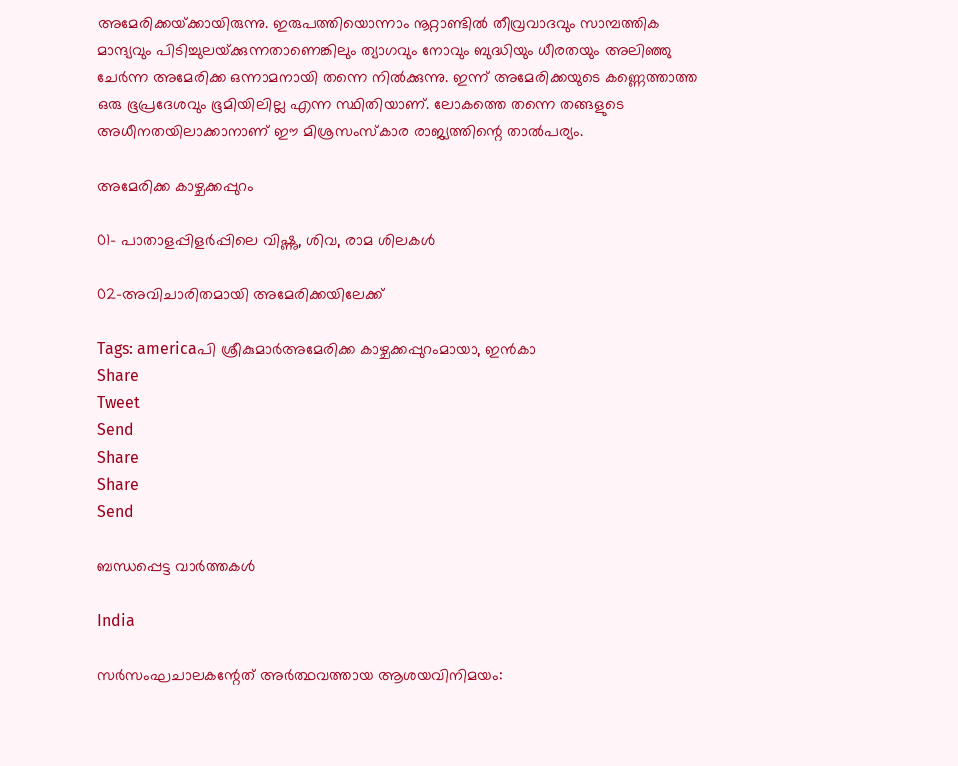അമേരിക്കയ്‌ക്കായിരുന്നു. ഇരുപത്തിയൊന്നാം നൂറ്റാണ്ടില്‍ തീവ്രവാദവും സാമ്പത്തിക മാന്ദ്യവും പിടിച്ചുലയ്‌ക്കുന്നതാണെങ്കിലും ത്യാഗവും നോവും ബുദ്ധിയും ധീരതയും അലിഞ്ഞു ചേര്‍ന്ന അമേരിക്ക ഒന്നാമനായി തന്നെ നില്‍ക്കുന്നു. ഇന്ന് അമേരിക്കയുടെ കണ്ണെത്താത്ത ഒരു ഭൂപ്രദേശവും ഭൂമിയിലില്ല എന്ന സ്ഥിതിയാണ്. ലോകത്തെ തന്നെ തങ്ങളുടെ അധീനതയിലാക്കാനാണ് ഈ മിശ്രസംസ്‌കാര രാജ്യത്തിന്റെ താല്‍പര്യം.

അമേരിക്ക കാഴ്ചക്കപ്പുറം

01- പാതാളപ്പിളര്‍പ്പിലെ വിഷ്ണു, ശിവ, രാമ ശിലകള്‍

02-അവിചാരിതമായി അമേരിക്കയിലേക്ക്

Tags: americaപി ശ്രീകുമാര്‍അമേരിക്ക കാഴ്ചക്കപ്പുറംമായാ, ഇന്‍കാ
Share
Tweet
Send
Share
Share
Send

ബന്ധപ്പെട്ട വാര്‍ത്തകള്‍

India

സര്‍സംഘചാലകന്റേത് അര്‍ത്ഥവത്തായ ആശയവിനിമയം: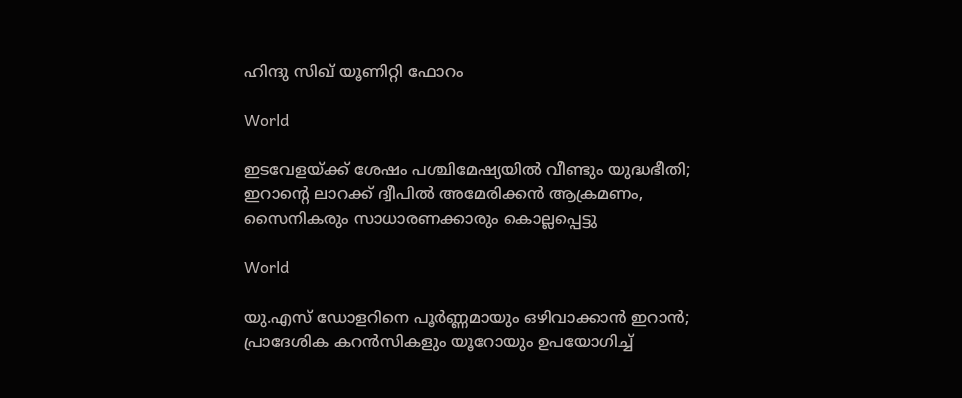ഹിന്ദു സിഖ് യൂണിറ്റി ഫോറം

World

ഇടവേളയ്‌ക്ക് ശേഷം പശ്ചിമേഷ്യയിൽ വീണ്ടും യുദ്ധഭീതി; ഇറാന്റെ ലാറക്ക് ദ്വീപിൽ അമേരിക്കൻ ആക്രമണം, സൈനികരും സാധാരണക്കാരും കൊല്ലപ്പെട്ടു

World

യു.എസ് ഡോളറിനെ പൂർണ്ണമായും ഒഴിവാക്കാൻ ഇറാൻ; പ്രാദേശിക കറൻസികളും യൂറോയും ഉപയോഗിച്ച്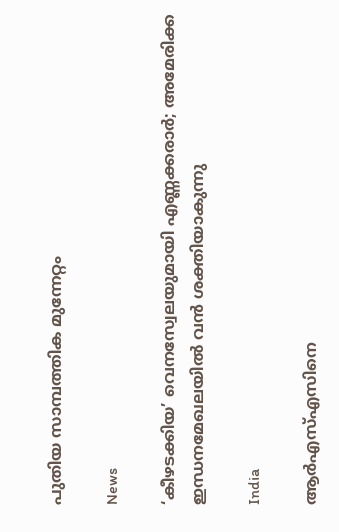പുതിയ സാമ്പത്തിക മുന്നേറ്റം

News

‘കീഴടക്കിയ’ വെനസ്വേലയുമായി എണ്ണക്കരാർ; അമേരിക്ക ഇന്ധനമേഖലയിൽ വൻ ശക്തിയാകുന്നു

India

ആര്‍എസ്എസിനെ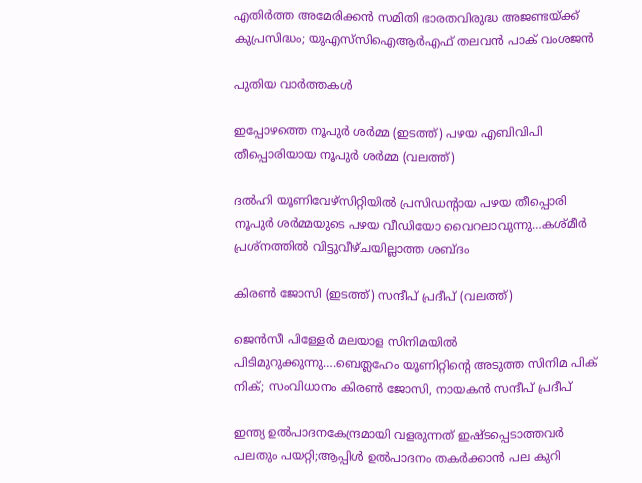എതിര്‍ത്ത അമേരിക്കന്‍ സമിതി ഭാരതവിരുദ്ധ അജണ്ടയ്‌ക്ക് കുപ്രസിദ്ധം; യുഎസ്‌സിഐആര്‍എഫ് തലവന്‍ പാക് വംശജന്‍

പുതിയ വാര്‍ത്തകള്‍

ഇപ്പോഴത്തെ നൂപുര്‍ ശര്‍മ്മ (ഇടത്ത്) പഴയ എബിവിപി തീപ്പൊരിയായ നൂപുര്‍ ശര്‍മ്മ (വലത്ത്)

ദല്‍ഹി യൂണിവേഴ്സിറ്റിയില്‍ പ്രസിഡന്‍റായ പഴയ തീപ്പൊരി നൂപുര്‍ ശര്‍മ്മയുടെ പഴയ വീഡിയോ വൈറലാവുന്നു…കശ്മീര്‍ പ്രശ്നത്തില്‍ വിട്ടുവീഴ്ചയില്ലാത്ത ശബ്ദം

കിരണ്‍ ജോസി (ഇടത്ത്) സന്ദീപ് പ്രദീപ് (വലത്ത്)

ജെന്‍സീ പിള്ളേര്‍ മലയാള സിനിമയില്‍ പിടിമുറുക്കുന്നു….ബെത്ലഹേം യൂണിറ്റിന്റെ അടുത്ത സിനിമ പിക് നിക്; സംവിധാനം കിരണ്‍ ജോസി, നായകന്‍ സന്ദീപ് പ്രദീപ്

ഇന്ത്യ ഉല്‍പാദനകേന്ദ്രമായി വളരുന്നത് ഇഷ്ടപ്പെടാത്തവര്‍ പലതും പയറ്റി;ആപ്പിള്‍ ഉല്‍പാദനം തകര്‍ക്കാന്‍ പല കുറി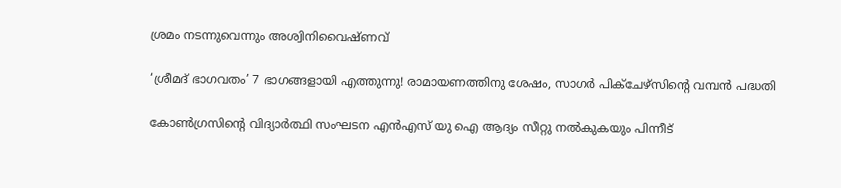ശ്രമം നടന്നുവെന്നും അശ്വിനിവൈഷ്ണവ്

‘ശ്രീമദ് ഭാഗവതം’ 7 ഭാഗങ്ങളായി എത്തുന്നു! രാമായണത്തിനു ശേഷം, സാഗർ പിക്ചേഴ്സിന്റെ വമ്പൻ പദ്ധതി

കോണ്‍ഗ്രസിന്‍റെ വിദ്യാര്‍ത്ഥി സംഘടന എന്‍എസ് യു ഐ ആദ്യം സീറ്റു നല്‍കുകയും പിന്നീട്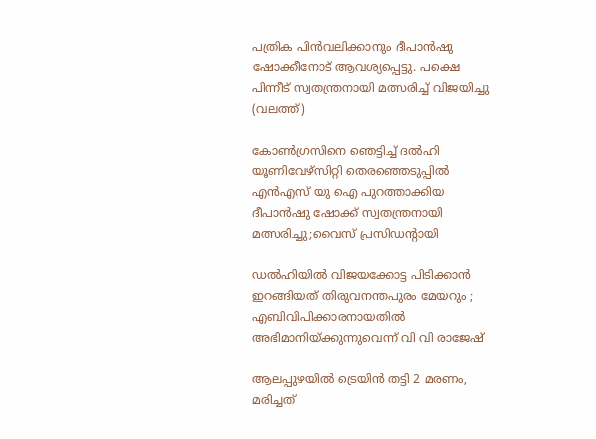പത്രിക പിന്‍വലിക്കാനും ദീപാന്‍ഷു ഷോക്കീനോട് ആവശ്യപ്പെട്ടു. പക്ഷെ പിന്നീട് സ്വതന്ത്രനായി മത്സരിച്ച് വിജയിച്ചു (വലത്ത്)

കോണ്‍ഗ്രസിനെ ഞെട്ടിച്ച് ദല്‍ഹി യൂണിവേഴ്സിറ്റി തെരഞ്ഞെടുപ്പില്‍ എന്‍എസ് യു ഐ പുറത്താക്കിയ ദീപാൻഷു ഷോക്ക് സ്വതന്ത്രനായി മത്സരിച്ചു;വൈസ് പ്രസിഡന്‍റായി

ഡൽഹിയിൽ വിജയക്കോട്ട പിടിക്കാൻ ഇറങ്ങിയത് തിരുവനന്തപുരം മേയറും ; എബിവിപിക്കാരനായതിൽ അഭിമാനിയ്‌ക്കുന്നുവെന്ന് വി വി രാജേഷ്

ആലപ്പുഴയില്‍ ട്രെയിന്‍ തട്ടി 2 മരണം, മരിച്ചത്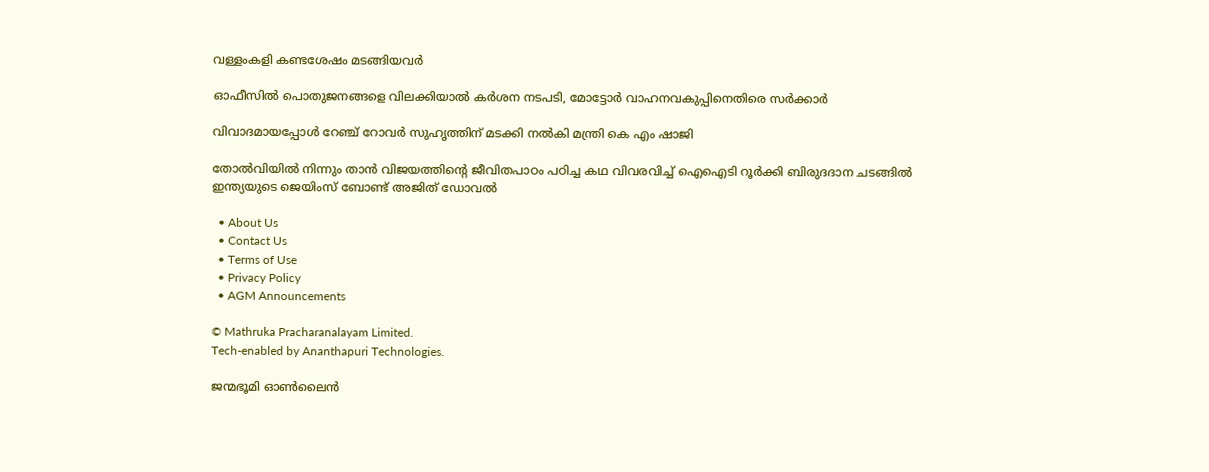വള്ളംകളി കണ്ടശേഷം മടങ്ങിയവര്‍

ഓഫീസില്‍ പൊതുജനങ്ങളെ വിലക്കിയാല്‍ കര്‍ശന നടപടി, മോട്ടോര്‍ വാഹനവകുപ്പിനെതിരെ സര്‍ക്കാര്‍

വിവാദമായപ്പോള്‍ റേഞ്ച് റോവര്‍ സുഹൃത്തിന് മടക്കി നല്‍കി മന്ത്രി കെ എം ഷാജി

തോല്‍വിയില്‍ നിന്നും താന്‍ വിജയത്തിന്റെ ജീവിതപാഠം പഠിച്ച കഥ വിവരവിച്ച് ഐഐടി റൂർക്കി ബിരുദദാന ചടങ്ങിൽ ഇന്ത്യയുടെ ജെയിംസ് ബോണ്ട് അജിത് ഡോവല്‍

  • About Us
  • Contact Us
  • Terms of Use
  • Privacy Policy
  • AGM Announcements

© Mathruka Pracharanalayam Limited.
Tech-enabled by Ananthapuri Technologies.

ജന്മഭൂമി ഓണ്‍ലൈന്‍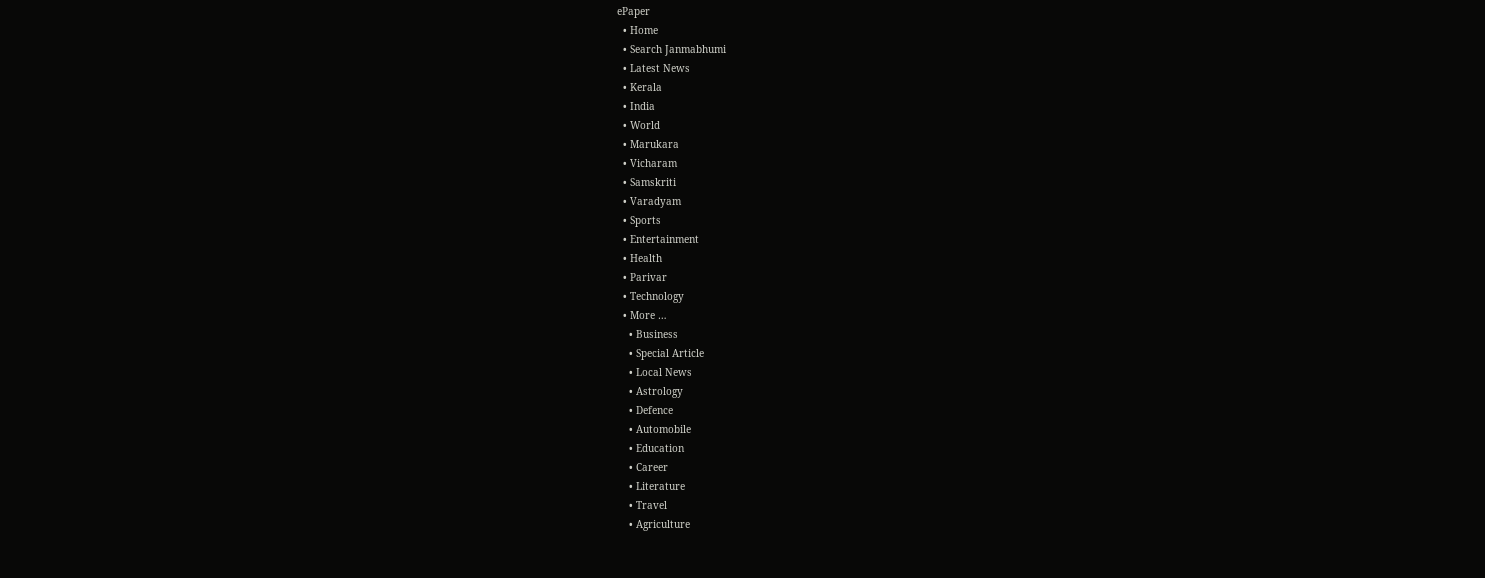ePaper
  • Home
  • Search Janmabhumi
  • Latest News
  • Kerala
  • India
  • World
  • Marukara
  • Vicharam
  • Samskriti
  • Varadyam
  • Sports
  • Entertainment
  • Health
  • Parivar
  • Technology
  • More …
    • Business
    • Special Article
    • Local News
    • Astrology
    • Defence
    • Automobile
    • Education
    • Career
    • Literature
    • Travel
    • Agriculture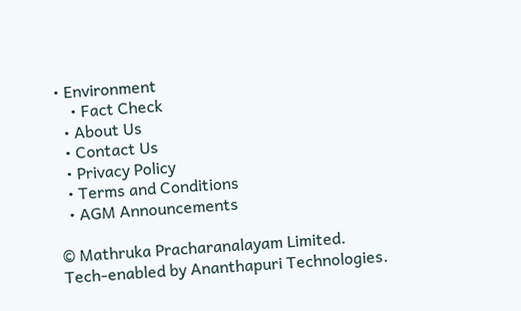• Environment
    • Fact Check
  • About Us
  • Contact Us
  • Privacy Policy
  • Terms and Conditions
  • AGM Announcements

© Mathruka Pracharanalayam Limited.
Tech-enabled by Ananthapuri Technologies.